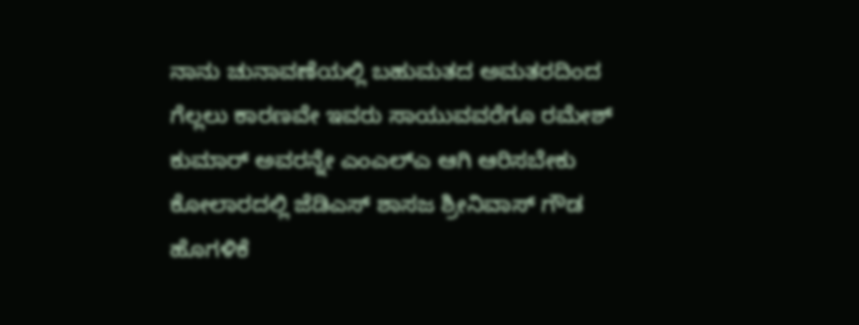ನಾನು ಚುನಾವಣೆಯಲ್ಲಿ ಬಹುಮತದ ಅಮತರದಿಂದ ಗೆಲ್ಲಲು ಕಾರಣವೇ ಇವರು ಸಾಯುವವರೆಗೂ ರಮೇಶ್ ಕುಮಾರ್‌ ಅವರನ್ನೇ ಎಂಎಲ್‌ಎ ಆಗಿ ಆರಿಸಬೇಕು ಕೋಲಾರದಲ್ಲಿ ಜೆಡಿಎಸ್ ಶಾಸಜ ಶ್ರೀನಿವಾಸ್ ಗೌಡ ಹೊಗಳಿಕೆ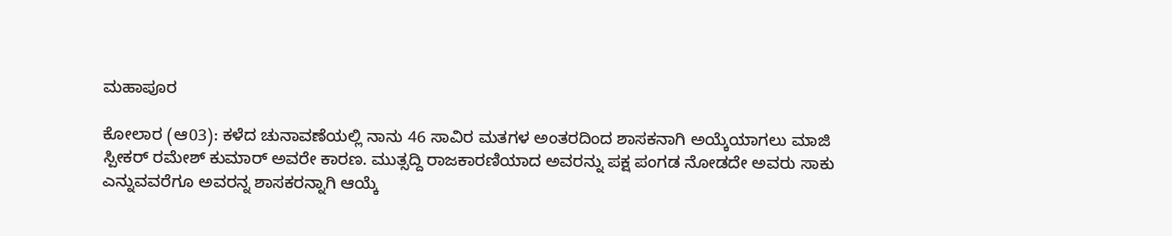ಮಹಾಪೂರ

ಕೋಲಾರ (ಆ03): ಕಳೆದ ಚುನಾವಣೆಯಲ್ಲಿ ನಾನು 46 ಸಾವಿರ ಮತಗಳ ಅಂತರದಿಂದ ಶಾಸಕನಾಗಿ ಅಯ್ಕೆಯಾಗಲು ಮಾಜಿ ಸ್ಪೀಕರ್ ರಮೇಶ್ ಕುಮಾರ್ ಅವರೇ ಕಾರಣ. ಮುತ್ಸದ್ದಿ ರಾಜಕಾರಣಿಯಾದ ಅವರನ್ನು ಪಕ್ಷ ಪಂಗಡ ನೋಡದೇ ಅವರು ಸಾಕು ಎನ್ನುವವರೆಗೂ ಅವರನ್ನ ಶಾಸಕರನ್ನಾಗಿ ಆಯ್ಕೆ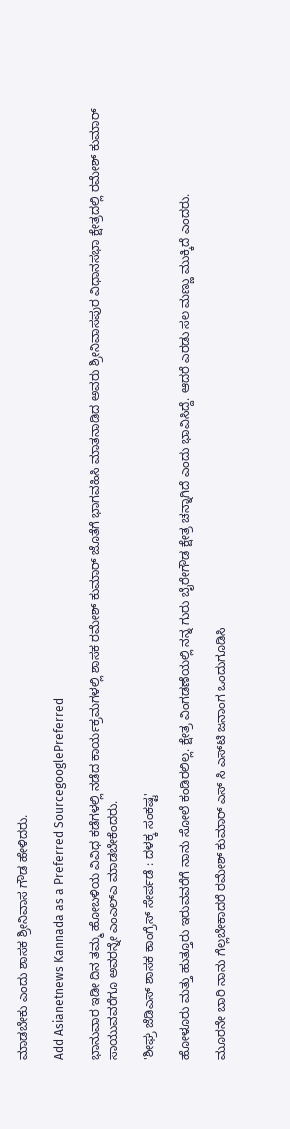ಮಾಡಬೇಕು ಎಂದು ಶಾಸಕ ಶ್ರೀನಿವಾಸ ಗೌಡ ಹೇಳಿದರು.

Add Asianetnews Kannada as a Preferred SourcegooglePreferred

ಭಾನುವಾರ ಇಡೀ ದಿನ ತಮ್ಮ ಹೋಬಳಿಯ ವಿವಿಧ ಕಡೆಗಳಲ್ಲಿ ನಡೆದ ಕಾರ್ಯಕ್ರಮಗಳಲ್ಲಿ ಶಾಸಕ ರಮೇಶ್ ಕುಮಾರ್‌ ಜೊತೆಗೆ ಭಾಗವಹಿಸಿ ಮಾತನಾಡಿದ ಅವರು ಶ್ರೀನಿವಾಸಪುರ ವಿಧಾನಸಭಾ ಕ್ಷೇತ್ರದಲ್ಲಿ ರಮೇಶ್ ಕುಮಾರ್‌ ಸಾಯುವವರೆಗೂ ಅವರನ್ನೇ ಎಂಎಲ್‌ಎ ಮಾಡಬೇಕೆಂದರು.

'ಶೀಘ್ರ ಜೆಡಿಎಸ್ ಶಾಸಕ ಕಾಂಗ್ರೆಸ್‌ ಸೇರ್ಪಡೆ : ದಳಕ್ಕ ಸಂಕಷ್ಟ'

ಹೋಳೂರು ಮತ್ತು ಹುತ್ತೂರು ಇರುವವರೆಗೆ ನಾನು ಸೋಲೆ ಕಂಡಿರಲಿಲ್ಲ. ಕ್ಷೇತ್ರ ವಿಂಗಡಣೆಯಲ್ಲಿ ನನ್ನ ಗುರು ಬೈರೇಗೌಡ ಕ್ಷೇತ್ರ ಚನ್ನಾಗಿದೆ ಎಂದು ಭಾವಿಸಿದ್ದೆ. ಆದರೆ ಎರಡು ಸಲ ಮಣ್ಣು ಮುಕ್ಕಿದೆ ಎಂದರು.

ಮೂರನೇ ಬಾರಿ ನಾನು ಗೆಲ್ಲಬೇಕಾದರೆ ರಮೇಶ್ ಕುಮಾರ್‌ ಎಸ್‌ ಸಿ ಎಸ್‌ಟಿ ಜನಾಂಗ ಒಂದುಗೂಡಿಸಿ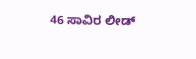46 ಸಾವಿರ ಲೀಡ್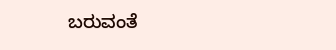ಬರುವಂತೆ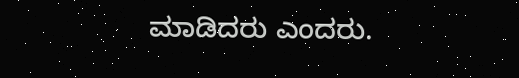ಮಾಡಿದರು ಎಂದರು.